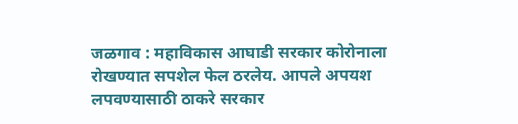जळगाव : महाविकास आघाडी सरकार कोरोनाला रोखण्यात सपशेल फेल ठरलेय. आपले अपयश लपवण्यासाठी ठाकरे सरकार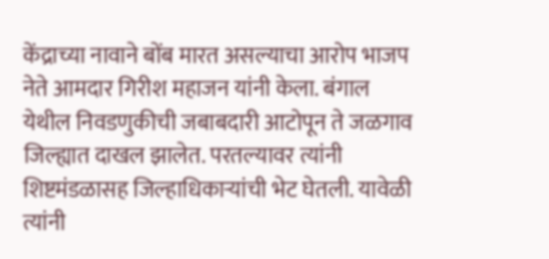केंद्राच्या नावाने बोंब मारत असल्याचा आरोप भाजप नेते आमदार गिरीश महाजन यांनी केला. बंगाल येथील निवडणुकीची जबाबदारी आटोपून ते जळगाव जिल्ह्यात दाखल झालेत. परतल्यावर त्यांनी शिष्टमंडळासह जिल्हाधिकाऱ्यांची भेट घेतली. यावेळी त्यांनी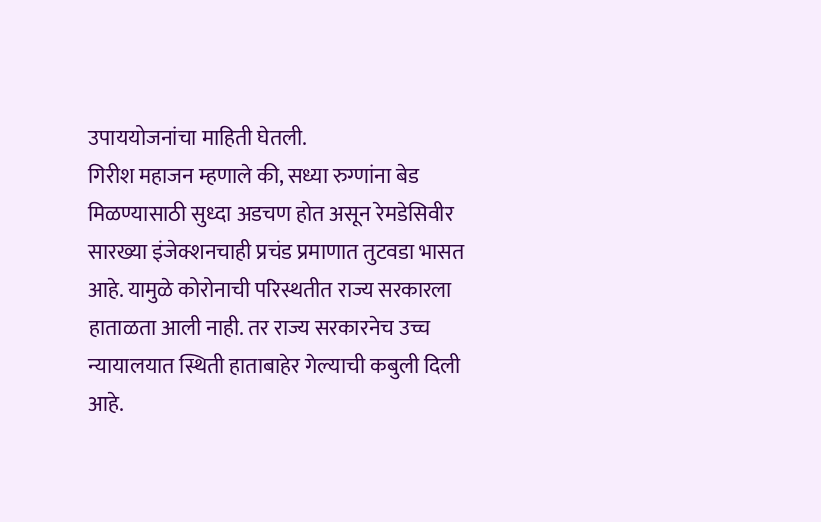उपाययोजनांचा माहिती घेतली.
गिरीश महाजन म्हणाले की, सध्या रुग्णांना बेड मिळण्यासाठी सुध्दा अडचण होत असून रेमडेसिवीर सारख्या इंजेक्शनचाही प्रचंड प्रमाणात तुटवडा भासत आहे. यामुळे कोरोनाची परिस्थतीत राज्य सरकारला हाताळता आली नाही. तर राज्य सरकारनेच उच्च न्यायालयात स्थिती हाताबाहेर गेल्याची कबुली दिली आहे.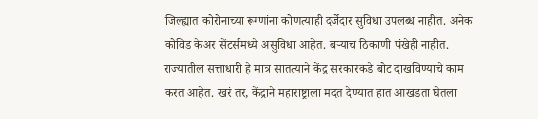जिल्ह्यात कोरोनाच्या रूग्णांना कोणत्याही दर्जेदार सुविधा उपलब्ध नाहीत. अनेक कोविड केअर सेंटर्समध्ये असुविधा आहेत. बऱ्याच ठिकाणी पंखेही नाहीत. राज्यातील सत्ताधारी हे मात्र सातत्याने केंद्र सरकारकडे बोट दाखविण्याचे काम करत आहेत. खरं तर, केंद्राने महाराष्ट्राला मदत देण्यात हात आखडता घेतला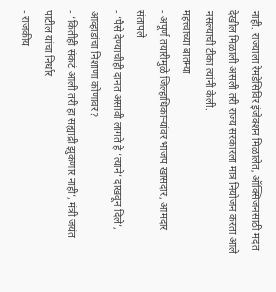नाही. राज्याला रेमडेसिविर इंजेक्शन मिळालेत, ऑक्सिजनसाठी मदत देखील मिळाली असली तरी राज्य सरकारला मात्र नियोजन करता आले नसल्याची टीका त्यांनी केली.
महत्त्वाच्या बातम्या
- अपूर्ण तयारीमुळे जिल्हाधिकाऱ्यांवर भाजप खासदार, आमदार संतापले
- ‘पैसे देण्याचीही दानत असावी लागते हे ‘त्याने’ दाखवून दिले’, आव्हाडांचा निशाणा कोणावर?
- ‘कितीही संकटं आली तरी हा सह्याद्री झुकणार नाही’, मंत्री जयंत पाटील यांचा निर्धार
- राजकीय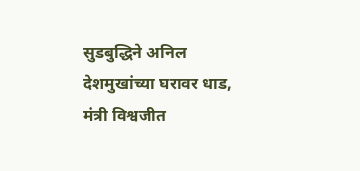सुडबुद्धिने अनिल देशमुखांच्या घरावर धाड, मंत्री विश्वजीत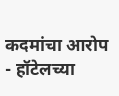कदमांचा आरोप
- हॉटेलच्या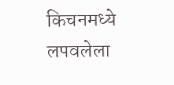किचनमध्ये लपवलेला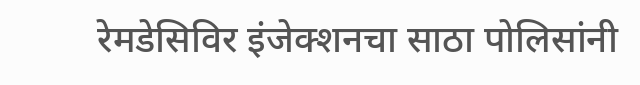रेमडेसिविर इंजेक्शनचा साठा पोलिसांनी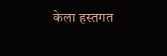केला हस्तगत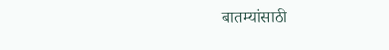बातम्यांसाठी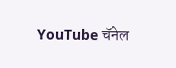YouTube चॅनेल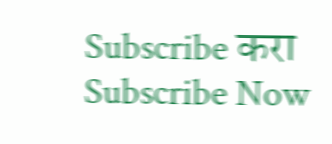Subscribe करा
Subscribe Now